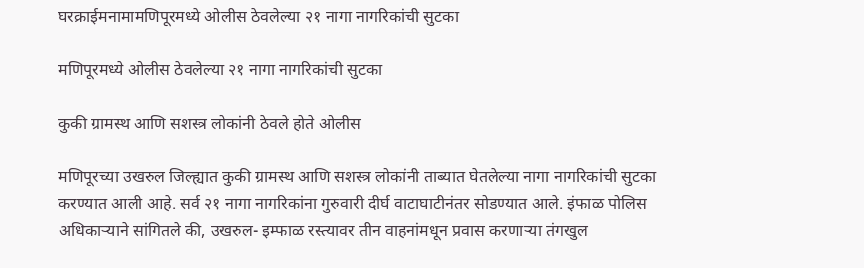घरक्राईमनामामणिपूरमध्ये ओलीस ठेवलेल्या २१ नागा नागरिकांची सुटका

मणिपूरमध्ये ओलीस ठेवलेल्या २१ नागा नागरिकांची सुटका

कुकी ग्रामस्थ आणि सशस्त्र लोकांनी ठेवले होते ओलीस

मणिपूरच्या उखरुल जिल्ह्यात कुकी ग्रामस्थ आणि सशस्त्र लोकांनी ताब्यात घेतलेल्या नागा नागरिकांची सुटका करण्यात आली आहे. सर्व २१ नागा नागरिकांना गुरुवारी दीर्घ वाटाघाटीनंतर सोडण्यात आले. इंफाळ पोलिस अधिकाऱ्याने सांगितले की, उखरुल- इम्फाळ रस्त्यावर तीन वाहनांमधून प्रवास करणाऱ्या तंगखुल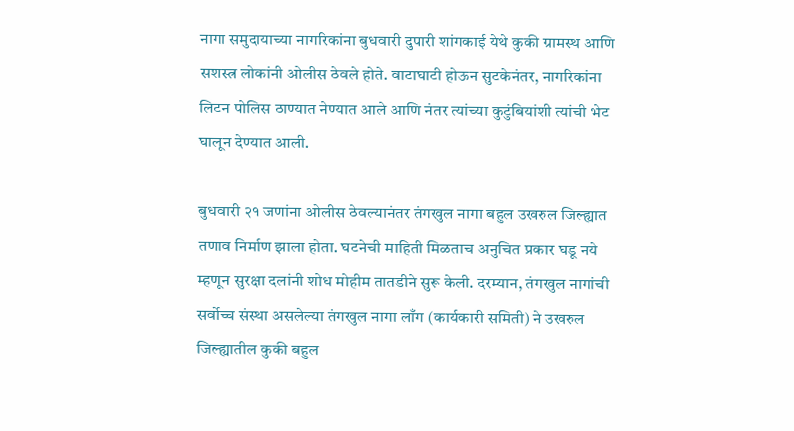नागा समुदायाच्या नागरिकांना बुधवारी दुपारी शांगकाई येथे कुकी ग्रामस्थ आणि सशस्त्र लोकांनी ओलीस ठेवले होते. वाटाघाटी होऊन सुटकेनंतर, नागरिकांना लिटन पोलिस ठाण्यात नेण्यात आले आणि नंतर त्यांच्या कुटुंबियांशी त्यांची भेट घालून देण्यात आली.

बुधवारी २१ जणांना ओलीस ठेवल्यानंतर तंगखुल नागा बहुल उखरुल जिल्ह्यात तणाव निर्माण झाला होता. घटनेची माहिती मिळताच अनुचित प्रकार घडू नये म्हणून सुरक्षा दलांनी शोध मोहीम तातडीने सुरू केली. दरम्यान, तंगखुल नागांची सर्वोच्च संस्था असलेल्या तंगखुल नागा लाँग (कार्यकारी समिती) ने उखरुल जिल्ह्यातील कुकी बहुल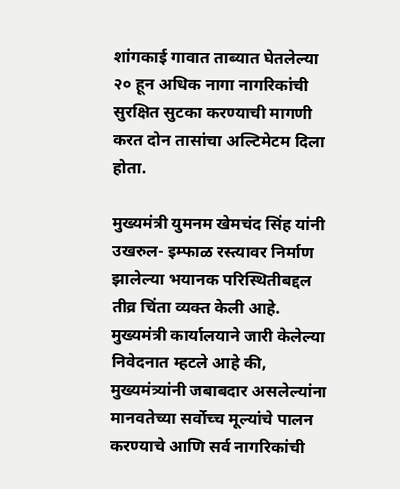शांगकाई गावात ताब्यात घेतलेल्या २० हून अधिक नागा नागरिकांची सुरक्षित सुटका करण्याची मागणी करत दोन तासांचा अल्टिमेटम दिला होता.

मुख्यमंत्री युमनम खेमचंद सिंह यांनी उखरुल- इम्फाळ रस्त्यावर निर्माण झालेल्या भयानक परिस्थितीबद्दल तीव्र चिंता व्यक्त केली आहे. मुख्यमंत्री कार्यालयाने जारी केलेल्या निवेदनात म्हटले आहे की, मुख्यमंत्र्यांनी जबाबदार असलेल्यांना मानवतेच्या सर्वोच्च मूल्यांचे पालन करण्याचे आणि सर्व नागरिकांची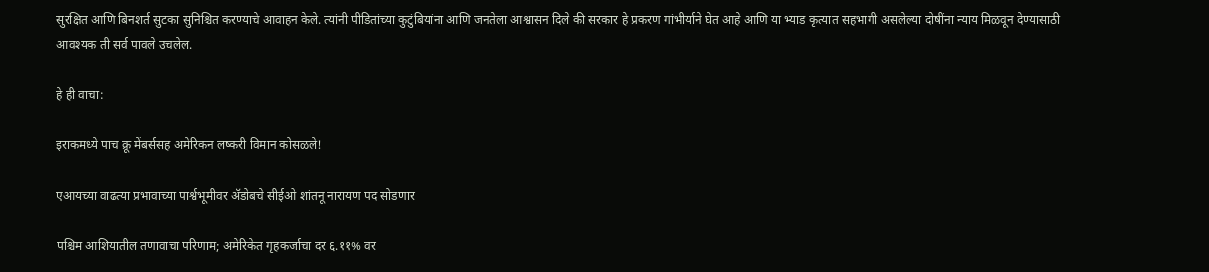सुरक्षित आणि बिनशर्त सुटका सुनिश्चित करण्याचे आवाहन केले. त्यांनी पीडितांच्या कुटुंबियांना आणि जनतेला आश्वासन दिले की सरकार हे प्रकरण गांभीर्याने घेत आहे आणि या भ्याड कृत्यात सहभागी असलेल्या दोषींना न्याय मिळवून देण्यासाठी आवश्यक ती सर्व पावले उचलेल.

हे ही वाचा:

इराकमध्ये पाच क्रू मेंबर्ससह अमेरिकन लष्करी विमान कोसळले!

एआयच्या वाढत्या प्रभावाच्या पार्श्वभूमीवर ॲडोबचे सीईओ शांतनू नारायण पद सोडणार

पश्चिम आशियातील तणावाचा परिणाम; अमेरिकेत गृहकर्जाचा दर ६.११% वर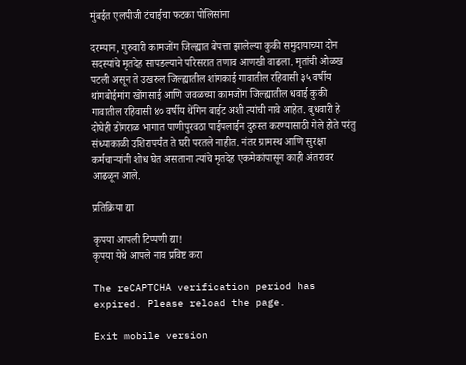मुंबईत एलपीजी टंचाईचा फटका पोलिसांना

दरम्यान, गुरुवारी कामजोंग जिल्ह्यात बेपत्ता झालेल्या कुकी समुदायाच्या दोन सदस्यांचे मृतदेह सापडल्याने परिसरात तणाव आणखी वाढला. मृतांची ओळख पटली असून ते उखरुल जिल्ह्यातील शांगकाई गावातील रहिवासी ३५ वर्षीय थांगबोईमांग खोंगसाई आणि जवळच्या कामजोंग जिल्ह्यातील धवाई कुकी गावातील रहिवासी ४० वर्षीय थेंगिन बाईट अशी त्यांची नावे आहेत. बुधवारी हे दोघेही डोंगराळ भागात पाणीपुरवठा पाईपलाईन दुरुस्त करण्यासाठी गेले होते परंतु संध्याकाळी उशिरापर्यंत ते घरी परतले नाहीत. नंतर ग्रामस्थ आणि सुरक्षा कर्मचाऱ्यांनी शोध घेत असताना त्यांचे मृतदेह एकमेकांपासून काही अंतरावर आढळून आले.

प्रतिक्रिया द्या

कृपया आपली टिप्पणी द्या!
कृपया येथे आपले नाव प्रविष्ट करा

The reCAPTCHA verification period has expired. Please reload the page.

Exit mobile version